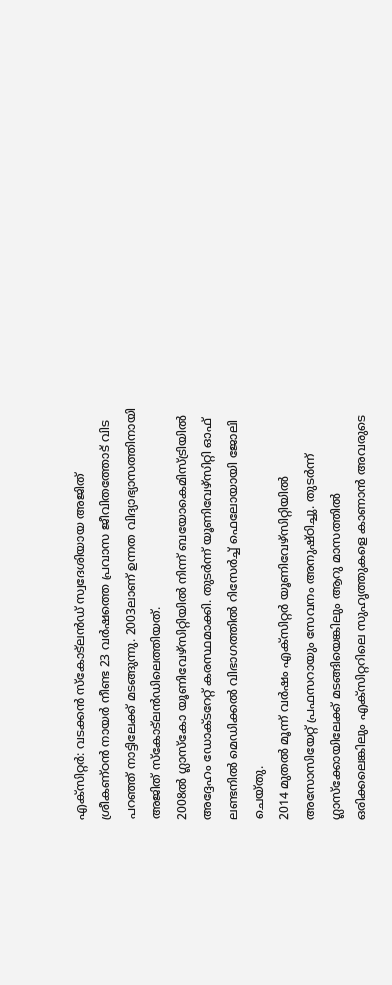എക്സിറ്റർ: വടക്കൻ സ്കോട്ലൻഡ് സ്വദേശിയായ അജിത് ശ്രീകണ്ഠൻ നായർ നീണ്ട 23 വർഷത്തെ പ്രവാസ ജീവിതത്തോട് വിട പറഞ്ഞ് നാട്ടിലേക്ക് മടങ്ങുന്നു. 2003ലാണ് ഉന്നത വിദ്യാഭ്യാസത്തിനായി അജിത് സ്കോട്ലൻഡിലെത്തിയത്.
2008ൽ ഗ്ലാസ്കോ യൂണിവേഴ്സിറ്റിയിൽ നിന്ന് ബയോകെമിസ്ട്രിയിൽ അദ്ദേഹം ഡോക്ടറേറ്റ് കരസ്ഥമാക്കി. തുടർന്ന് യൂണിവേഴ്സിറ്റി ഓഫ് ലണ്ടനിൽ മെഡിക്കൽ വിഭാഗത്തിൽ റിസേർച്ച് ഫെലോയായി ജോലി ചെയ്തു.
2014 മുതൽ മൂന്ന് വർഷം എക്സിറ്റർ യൂണിവേഴ്സിറ്റിയിൽ അസോസിയേറ്റ് പ്രഫസറായും സേവനം അനുഷ്ഠിച്ചു. തുടർന്ന് ഗ്ലാസ്ക്കോയിലേക്ക് മടങ്ങിയെങ്കിലും ആറു മാസത്തിൽ ഒരിക്കലെങ്കിലും എക്സിറ്ററിലെ സുഹൃത്തുകളെ കാണാൻ അവരുടെ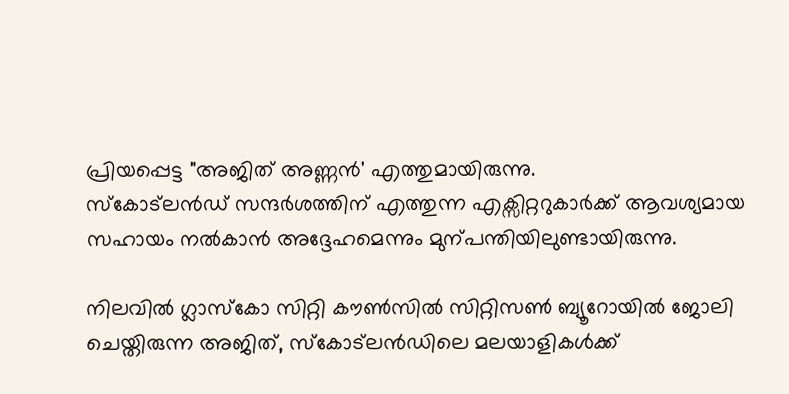പ്രിയപ്പെട്ട "അജിത് അണ്ണൻ' എത്തുമായിരുന്നു.
സ്കോട്ലൻഡ് സന്ദർശത്തിന് എത്തുന്ന എക്സിറ്ററുകാർക്ക് ആവശ്യമായ സഹായം നൽകാൻ അദ്ദേഹമെന്നും മുന്പന്തിയിലുണ്ടായിരുന്നു.

നിലവിൽ ഗ്ലാസ്കോ സിറ്റി കൗൺസിൽ സിറ്റിസൺ ബ്യൂറോയിൽ ജോലി ചെയ്തിരുന്ന അജിത്, സ്കോട്ലൻഡിലെ മലയാളികൾക്ക്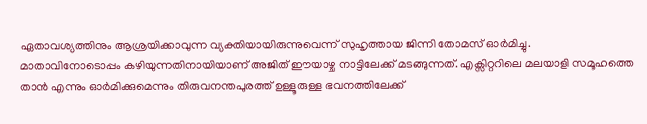ഏതാവശ്യത്തിനും ആശ്രയിക്കാവുന്ന വ്യക്തിയായിരുന്നുവെന്ന് സുഹൃത്തായ ജിന്നി തോമസ് ഓർമിച്ചു.
മാതാവിനോടൊപ്പം കഴിയുന്നതിനായിയാണ് അജിത് ഈയാഴ്ച നാട്ടിലേക്ക് മടങ്ങുന്നത്. എക്സിറ്ററിലെ മലയാളി സമൂഹത്തെ താൻ എന്നും ഓർമിക്കുമെന്നും തിരുവനന്തപുരത്ത് ഉള്ളൂരുള്ള ഭവനത്തിലേക്ക്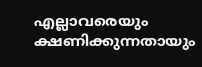എല്ലാവരെയും ക്ഷണിക്കുന്നതായും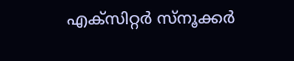എക്സിറ്റർ സ്നൂക്കർ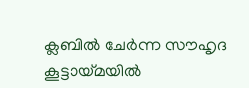ക്ലബിൽ ചേർന്ന സൗഹൃദ കൂട്ടായ്മയിൽ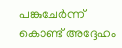പങ്കുചേർന്ന് കൊണ്ട് അദ്ദേഹം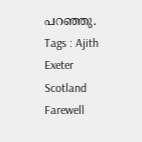പറഞ്ഞു.
Tags : Ajith Exeter Scotland Farewell